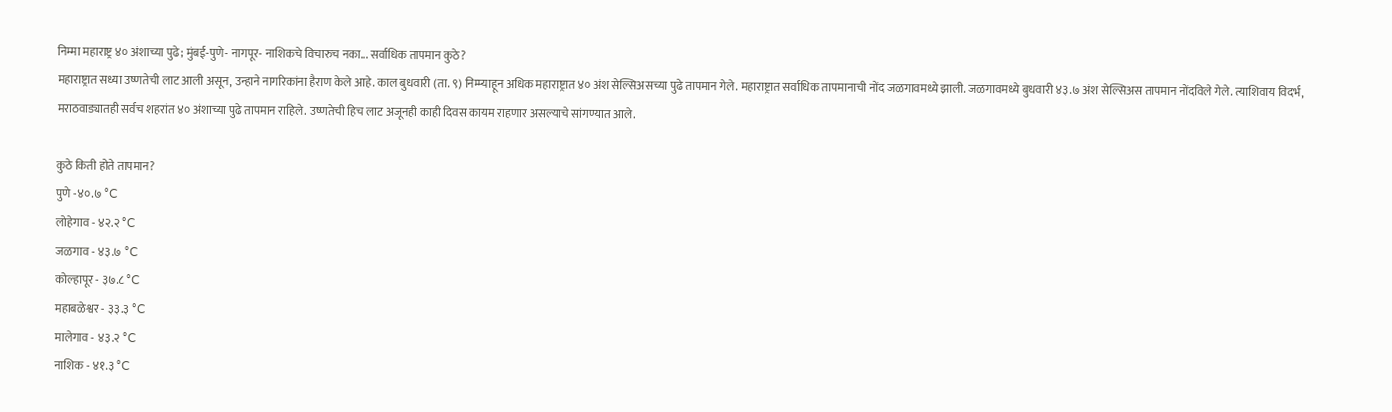निम्मा महाराष्ट्र ४० अंशाच्या पुढे; मुंबई-पुणे- नागपूर- नाशिकचे विचारुच नका... सर्वाधिक तापमान कुठे?
महाराष्ट्रात सध्या उष्णतेची लाट आली असून, उन्हाने नागरिकांना हैराण केले आहे. काल बुधवारी (ता. ९) निम्म्याहून अधिक महाराष्ट्रात ४० अंश सेल्सिअसच्या पुढे तापमान गेले. महाराष्ट्रात सर्वाधिक तापमानाची नोंद जळगावमध्ये झाली. जळगावमध्ये बुधवारी ४३.७ अंश सेल्सिअस तापमान नोंदविले गेले. त्याशिवाय विदर्भ, मराठवाड्यातही सर्वच शहरांत ४० अंशाच्या पुढे तापमान राहिले. उष्णतेची हिच लाट अजूनही काही दिवस कायम राहणार असल्याचे सांगण्यात आले.

कुठे किती होते तापमान?
पुणे -४०.७ °C
लोहेगाव - ४२.२ °C
जळगाव - ४३.७ °C
कोल्हापूर - ३७.८ °C
महाबळेश्वर - ३३.३ °C
मालेगाव - ४३.२ °C
नाशिक - ४१.३ °C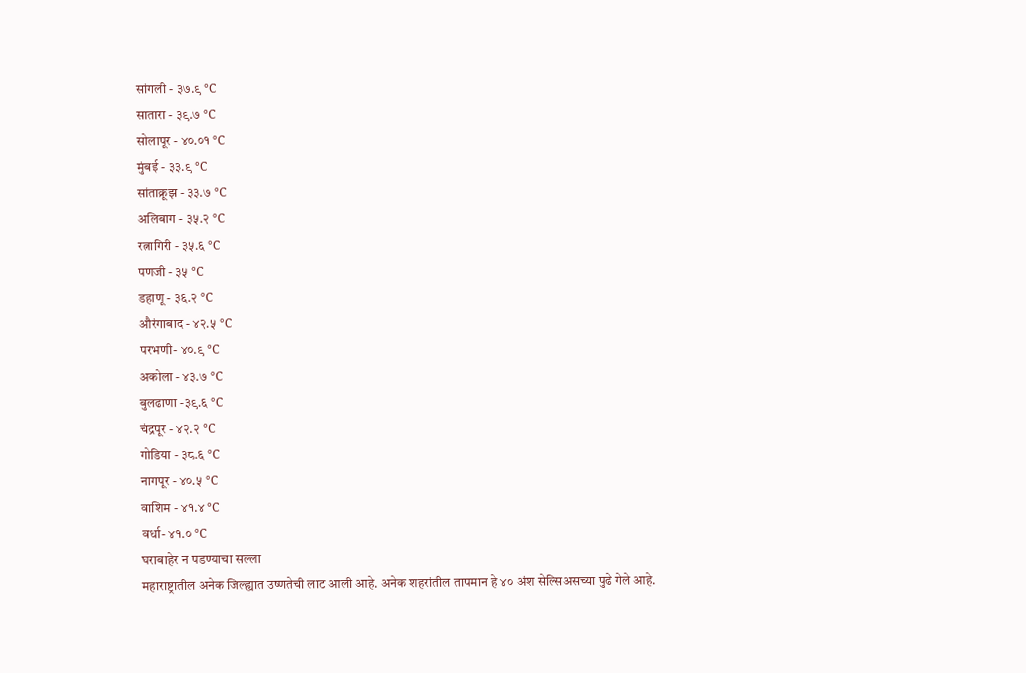सांगली - ३७.९ °C
सातारा - ३९.७ °C
सोलापूर - ४०.०१ °C
मुंबई - ३३.९ °C
सांताक्रूझ - ३३.७ °C
अलिबाग - ३५.२ °C
रत्नागिरी - ३५.६ °C
पणजी - ३५ °C
डहाणू - ३६.२ °C
औरंगाबाद - ४२.५ °C
परभणी- ४०.९ °C
अकोला - ४३.७ °C
बुलढाणा -३९.६ °C
चंद्रपूर - ४२.२ °C
गोडिया - ३८.६ °C
नागपूर - ४०.५ °C
वाशिम - ४१.४ °C
वर्धा- ४१.० °C
घराबाहेर न पडण्याचा सल्ला
महाराष्ट्रातील अनेक जिल्ह्यात उष्णतेची लाट आली आहे. अनेक शहरांतील तापमान हे ४० अंश सेल्सिअसच्या पुढे गेले आहे.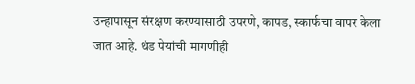उन्हापासून संरक्षण करण्यासाठी उपरणे, कापड, स्कार्फचा वापर केला जात आहे. थंड पेयांची मागणीही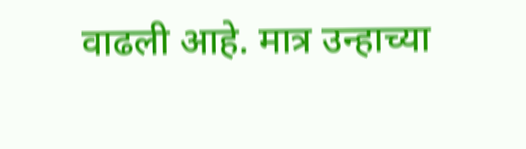वाढली आहे. मात्र उन्हाच्या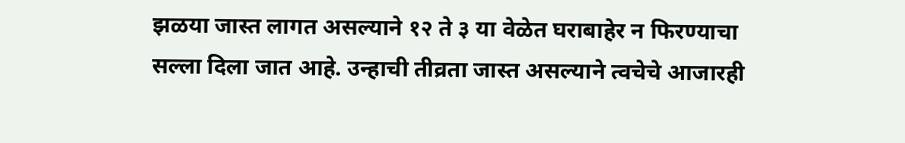झळया जास्त लागत असल्याने १२ ते ३ या वेळेत घराबाहेर न फिरण्याचा सल्ला दिला जात आहे. उन्हाची तीव्रता जास्त असल्याने त्वचेचे आजारही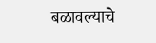बळावल्याचे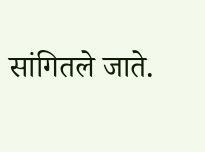सांगितले जाते.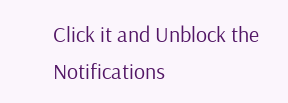Click it and Unblock the Notifications